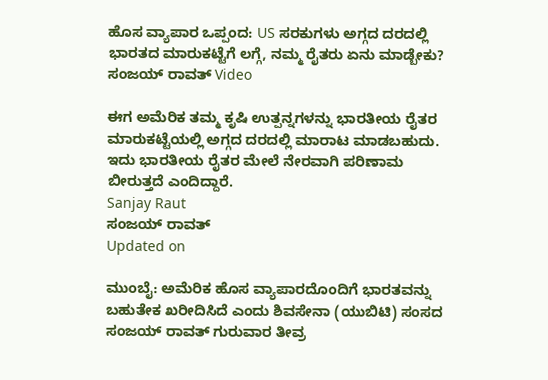ಹೊಸ ವ್ಯಾಪಾರ ಒಪ್ಪಂದ: US ಸರಕುಗಳು ಅಗ್ಗದ ದರದಲ್ಲಿ ಭಾರತದ ಮಾರುಕಟ್ಟೆಗೆ ಲಗ್ಗೆ, ನಮ್ಮ ರೈತರು ಏನು ಮಾಡ್ಬೇಕು? ಸಂಜಯ್ ರಾವತ್ Video

ಈಗ ಅಮೆರಿಕ ತಮ್ಮ ಕೃಷಿ ಉತ್ಪನ್ನಗಳನ್ನು ಭಾರತೀಯ ರೈತರ ಮಾರುಕಟ್ಟೆಯಲ್ಲಿ ಅಗ್ಗದ ದರದಲ್ಲಿ ಮಾರಾಟ ಮಾಡಬಹುದು. ಇದು ಭಾರತೀಯ ರೈತರ ಮೇಲೆ ನೇರವಾಗಿ ಪರಿಣಾಮ ಬೀರುತ್ತದೆ ಎಂದಿದ್ದಾರೆ.
Sanjay Raut
ಸಂಜಯ್ ರಾವತ್
Updated on

ಮುಂಬೈ: ಅಮೆರಿಕ ಹೊಸ ವ್ಯಾಪಾರದೊಂದಿಗೆ ಭಾರತವನ್ನು ಬಹುತೇಕ ಖರೀದಿಸಿದೆ ಎಂದು ಶಿವಸೇನಾ (ಯುಬಿಟಿ) ಸಂಸದ ಸಂಜಯ್ ರಾವತ್ ಗುರುವಾರ ತೀವ್ರ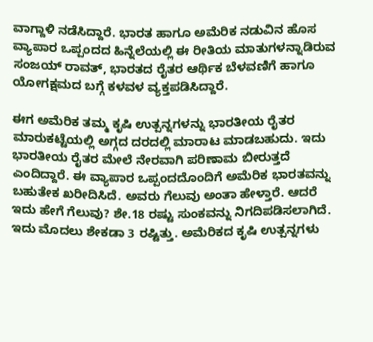ವಾಗ್ದಾಳಿ ನಡೆಸಿದ್ದಾರೆ. ಭಾರತ ಹಾಗೂ ಅಮೆರಿಕ ನಡುವಿನ ಹೊಸ ವ್ಯಾಪಾರ ಒಪ್ಪಂದದ ಹಿನ್ನೆಲೆಯಲ್ಲಿ ಈ ರೀತಿಯ ಮಾತುಗಳನ್ನಾಡಿರುವ ಸಂಜಯ್ ರಾವತ್, ಭಾರತದ ರೈತರ ಆರ್ಥಿಕ ಬೆಳವಣಿಗೆ ಹಾಗೂ ಯೋಗಕ್ಷಮದ ಬಗ್ಗೆ ಕಳವಳ ವ್ಯಕ್ತಪಡಿಸಿದ್ದಾರೆ.

ಈಗ ಅಮೆರಿಕ ತಮ್ಮ ಕೃಷಿ ಉತ್ಪನ್ನಗಳನ್ನು ಭಾರತೀಯ ರೈತರ ಮಾರುಕಟ್ಟೆಯಲ್ಲಿ ಅಗ್ಗದ ದರದಲ್ಲಿ ಮಾರಾಟ ಮಾಡಬಹುದು. ಇದು ಭಾರತೀಯ ರೈತರ ಮೇಲೆ ನೇರವಾಗಿ ಪರಿಣಾಮ ಬೀರುತ್ತದೆ ಎಂದಿದ್ದಾರೆ. ಈ ವ್ಯಾಪಾರ ಒಪ್ಪಂದದೊಂದಿಗೆ ಅಮೆರಿಕ ಭಾರತವನ್ನು ಬಹುತೇಕ ಖರೀದಿಸಿದೆ. ಅವರು ಗೆಲುವು ಅಂತಾ ಹೇಳ್ತಾರೆ. ಆದರೆ ಇದು ಹೇಗೆ ಗೆಲುವು? ಶೇ.18 ರಷ್ಟು ಸುಂಕವನ್ನು ನಿಗದಿಪಡಿಸಲಾಗಿದೆ. ಇದು ಮೊದಲು ಶೇಕಡಾ 3 ರಷ್ಟಿತ್ತು. ಅಮೆರಿಕದ ಕೃಷಿ ಉತ್ಪನ್ನಗಳು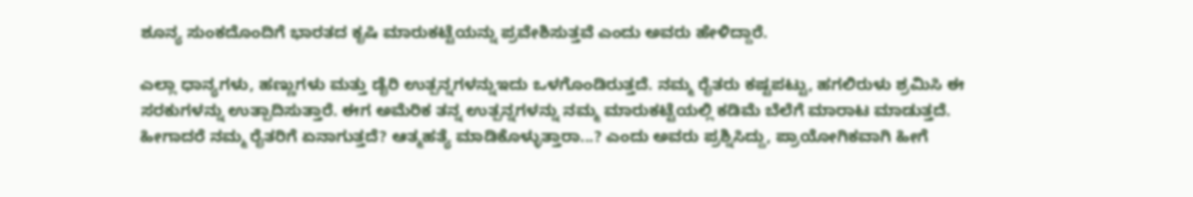ಶೂನ್ಯ ಸುಂಕದೊಂದಿಗೆ ಭಾರತದ ಕೃಷಿ ಮಾರುಕಟ್ಟೆಯನ್ನು ಪ್ರವೇಶಿಸುತ್ತವೆ ಎಂದು ಅವರು ಹೇಳಿದ್ದಾರೆ.

ಎಲ್ಲಾ ಧಾನ್ಯಗಳು, ಹಣ್ಣುಗಳು ಮತ್ತು ಡೈರಿ ಉತ್ಪನ್ನಗಳನ್ನುಇದು ಒಳಗೊಂಡಿರುತ್ತದೆ. ನಮ್ಮ ರೈತರು ಕಷ್ಟಪಟ್ಟು, ಹಗಲಿರುಳು ಶ್ರಮಿಸಿ ಈ ಸರಕುಗಳನ್ನು ಉತ್ಪಾದಿಸುತ್ತಾರೆ. ಈಗ ಅಮೆರಿಕ ತನ್ನ ಉತ್ಪನ್ನಗಳನ್ನು ನಮ್ಮ ಮಾರುಕಟ್ಟೆಯಲ್ಲಿ ಕಡಿಮೆ ಬೆಲೆಗೆ ಮಾರಾಟ ಮಾಡುತ್ತದೆ. ಹೀಗಾದರೆ ನಮ್ಮ ರೈತರಿಗೆ ಏನಾಗುತ್ತದೆ? ಆತ್ಮಹತ್ಯೆ ಮಾಡಿಕೊಳ್ಳುತ್ತಾರಾ...? ಎಂದು ಅವರು ಪ್ರಶ್ನಿಸಿದ್ದು, ಪ್ರಾಯೋಗಿಕವಾಗಿ ಹೀಗೆ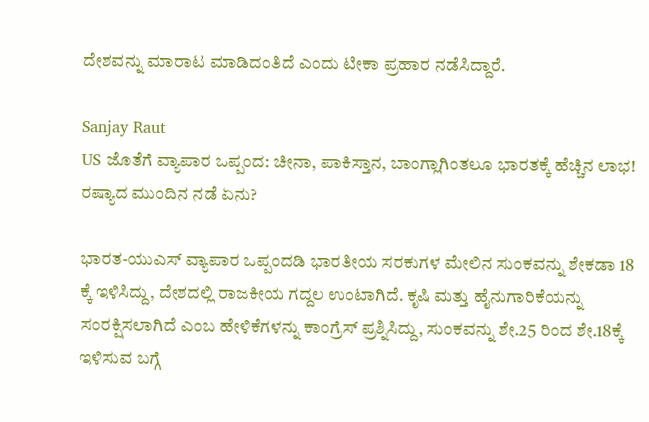ದೇಶವನ್ನು ಮಾರಾಟ ಮಾಡಿದಂತಿದೆ ಎಂದು ಟೀಕಾ ಪ್ರಹಾರ ನಡೆಸಿದ್ದಾರೆ.

Sanjay Raut
US ಜೊತೆಗೆ ವ್ಯಾಪಾರ ಒಪ್ಪಂದ: ಚೀನಾ, ಪಾಕಿಸ್ತಾನ, ಬಾಂಗ್ಲಾಗಿಂತಲೂ ಭಾರತಕ್ಕೆ ಹೆಚ್ಚಿನ ಲಾಭ! ರಷ್ಯಾದ ಮುಂದಿನ ನಡೆ ಏನು?

ಭಾರತ-ಯುಎಸ್ ವ್ಯಾಪಾರ ಒಪ್ಪಂದಡಿ ಭಾರತೀಯ ಸರಕುಗಳ ಮೇಲಿನ ಸುಂಕವನ್ನು ಶೇಕಡಾ 18 ಕ್ಕೆ ಇಳಿಸಿದ್ದು, ದೇಶದಲ್ಲಿ ರಾಜಕೀಯ ಗದ್ದಲ ಉಂಟಾಗಿದೆ. ಕೃಷಿ ಮತ್ತು ಹೈನುಗಾರಿಕೆಯನ್ನು ಸಂರಕ್ಷಿಸಲಾಗಿದೆ ಎಂಬ ಹೇಳಿಕೆಗಳನ್ನು ಕಾಂಗ್ರೆಸ್ ಪ್ರಶ್ನಿಸಿದ್ದು, ಸುಂಕವನ್ನು ಶೇ.25 ರಿಂದ ಶೇ.18ಕ್ಕೆ ಇಳಿಸುವ ಬಗ್ಗೆ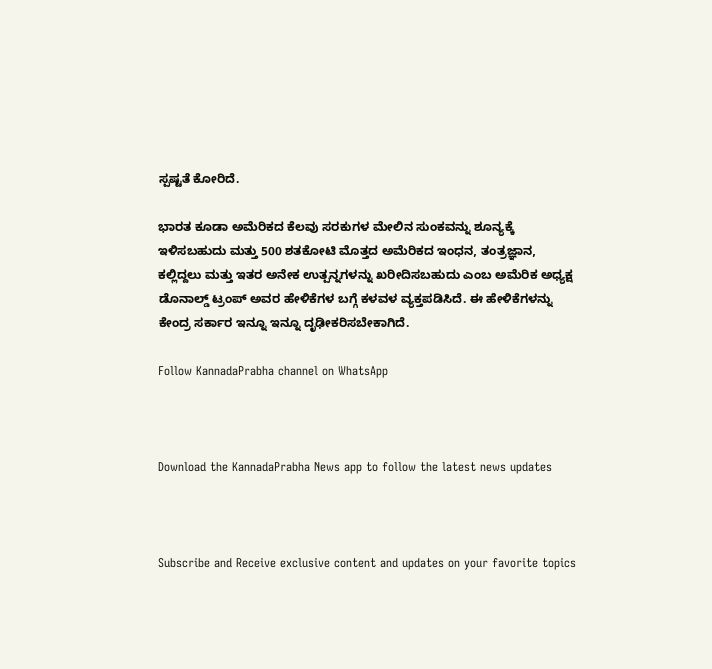ಸ್ಪಷ್ಟತೆ ಕೋರಿದೆ.

ಭಾರತ ಕೂಡಾ ಅಮೆರಿಕದ ಕೆಲವು ಸರಕುಗಳ ಮೇಲಿನ ಸುಂಕವನ್ನು ಶೂನ್ಯಕ್ಕೆ ಇಳಿಸಬಹುದು ಮತ್ತು 500 ಶತಕೋಟಿ ಮೊತ್ತದ ಅಮೆರಿಕದ ಇಂಧನ, ತಂತ್ರಜ್ಞಾನ, ಕಲ್ಲಿದ್ದಲು ಮತ್ತು ಇತರ ಅನೇಕ ಉತ್ಪನ್ನಗಳನ್ನು ಖರೀದಿಸಬಹುದು ಎಂಬ ಅಮೆರಿಕ ಅಧ್ಯಕ್ಷ ಡೊನಾಲ್ಡ್ ಟ್ರಂಪ್ ಅವರ ಹೇಳಿಕೆಗಳ ಬಗ್ಗೆ ಕಳವಳ ವ್ಯಕ್ತಪಡಿಸಿದೆ. ಈ ಹೇಳಿಕೆಗಳನ್ನು ಕೇಂದ್ರ ಸರ್ಕಾರ ಇನ್ನೂ ಇನ್ನೂ ದೃಢೀಕರಿಸಬೇಕಾಗಿದೆ.

Follow KannadaPrabha channel on WhatsApp



Download the KannadaPrabha News app to follow the latest news updates



Subscribe and Receive exclusive content and updates on your favorite topics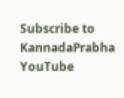Subscribe to KannadaPrabha YouTube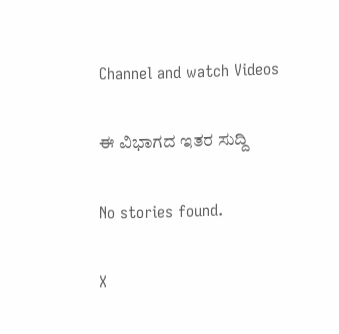Channel and watch Videos

ಈ ವಿಭಾಗದ ಇತರ ಸುದ್ದಿ

No stories found.

X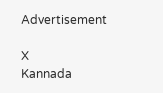Advertisement

X
Kannada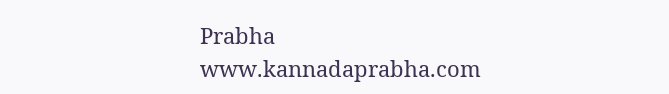Prabha
www.kannadaprabha.com